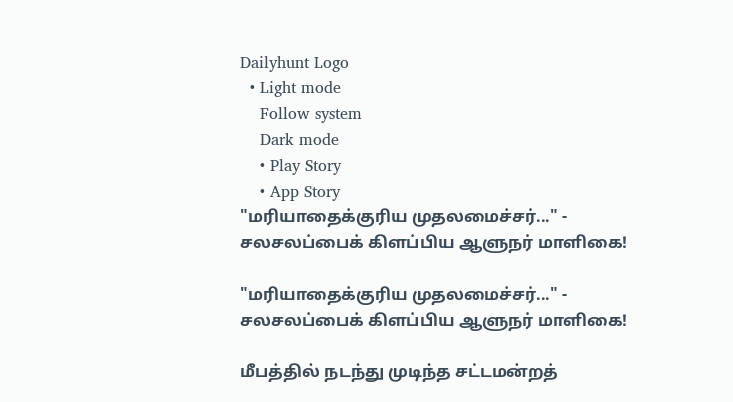Dailyhunt Logo
  • Light mode
    Follow system
    Dark mode
    • Play Story
    • App Story
"மரியாதைக்குரிய முதலமைச்சர்..." - சலசலப்பைக் கிளப்பிய ஆளுநர் மாளிகை!

"மரியாதைக்குரிய முதலமைச்சர்..." - சலசலப்பைக் கிளப்பிய ஆளுநர் மாளிகை!

மீபத்தில் நடந்து முடிந்த சட்டமன்றத்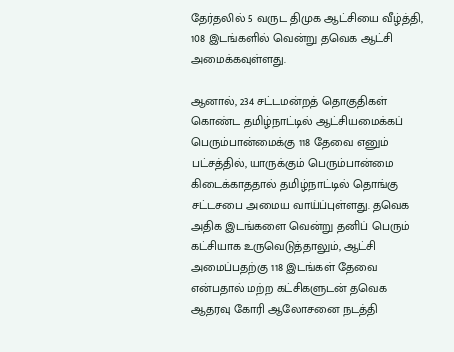தேர்தலில் 5 வருட திமுக ஆட்சியை வீழ்த்தி, 108 இடங்களில் வென்று தவெக ஆட்சி அமைக்கவுள்ளது.

ஆனால், 234 சட்டமன்றத் தொகுதிகள் கொண்ட தமிழ்நாட்டில் ஆட்சியமைக்கப் பெரும்பான்மைக்கு 118 தேவை எனும் பட்சத்தில், யாருக்கும் பெரும்பான்மை கிடைக்காததால் தமிழ்நாட்டில் தொங்கு சட்டசபை அமைய வாய்ப்புள்ளது. தவெக அதிக இடங்களை வென்று தனிப் பெரும் கட்சியாக உருவெடுத்தாலும், ஆட்சி அமைப்பதற்கு 118 இடங்கள் தேவை என்பதால் மற்ற கட்சிகளுடன் தவெக ஆதரவு கோரி ஆலோசனை நடத்தி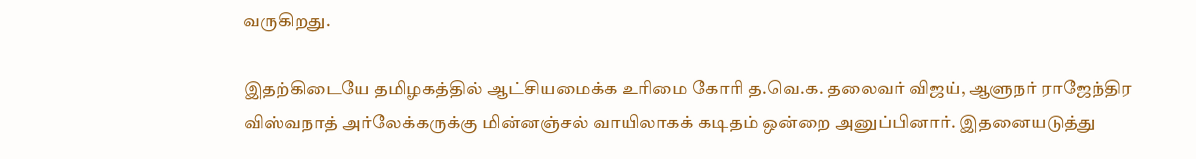வருகிறது.

இதற்கிடையே தமிழகத்தில் ஆட்சியமைக்க உரிமை கோரி த.வெ.க. தலைவர் விஜய், ஆளுநர் ராஜேந்திர விஸ்வநாத் அர்லேக்கருக்கு மின்னஞ்சல் வாயிலாகக் கடிதம் ஒன்றை அனுப்பினார். இதனையடுத்து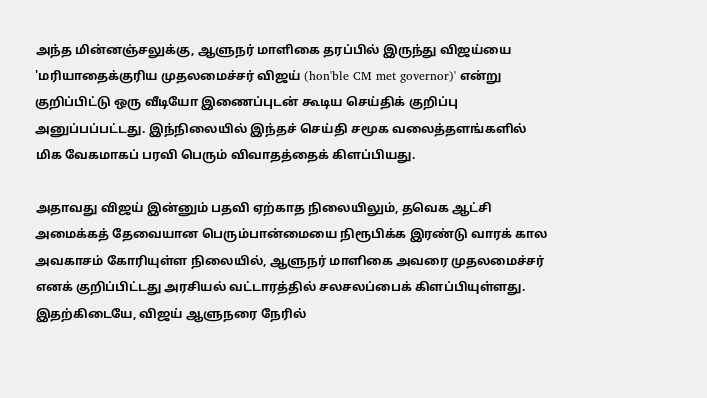அந்த மின்னஞ்சலுக்கு, ஆளுநர் மாளிகை தரப்பில் இருந்து விஜய்யை 'மரியாதைக்குரிய முதலமைச்சர் விஜய் (hon'ble CM met governor)' என்று குறிப்பிட்டு ஒரு வீடியோ இணைப்புடன் கூடிய செய்திக் குறிப்பு அனுப்பப்பட்டது. இந்நிலையில் இந்தச் செய்தி சமூக வலைத்தளங்களில் மிக வேகமாகப் பரவி பெரும் விவாதத்தைக் கிளப்பியது.

அதாவது விஜய் இன்னும் பதவி ஏற்காத நிலையிலும், தவெக ஆட்சி அமைக்கத் தேவையான பெரும்பான்மையை நிரூபிக்க இரண்டு வாரக் கால அவகாசம் கோரியுள்ள நிலையில், ஆளுநர் மாளிகை அவரை முதலமைச்சர் எனக் குறிப்பிட்டது அரசியல் வட்டாரத்தில் சலசலப்பைக் கிளப்பியுள்ளது. இதற்கிடையே, விஜய் ஆளுநரை நேரில்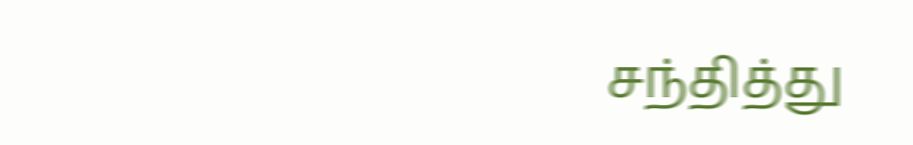சந்தித்து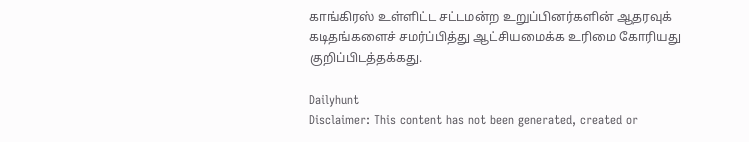காங்கிரஸ் உள்ளிட்ட சட்டமன்ற உறுப்பினர்களின் ஆதரவுக் கடிதங்களைச் சமர்ப்பித்து ஆட்சியமைக்க உரிமை கோரியது குறிப்பிடத்தக்கது.

Dailyhunt
Disclaimer: This content has not been generated, created or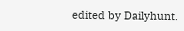edited by Dailyhunt.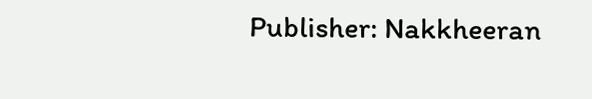Publisher: Nakkheeran